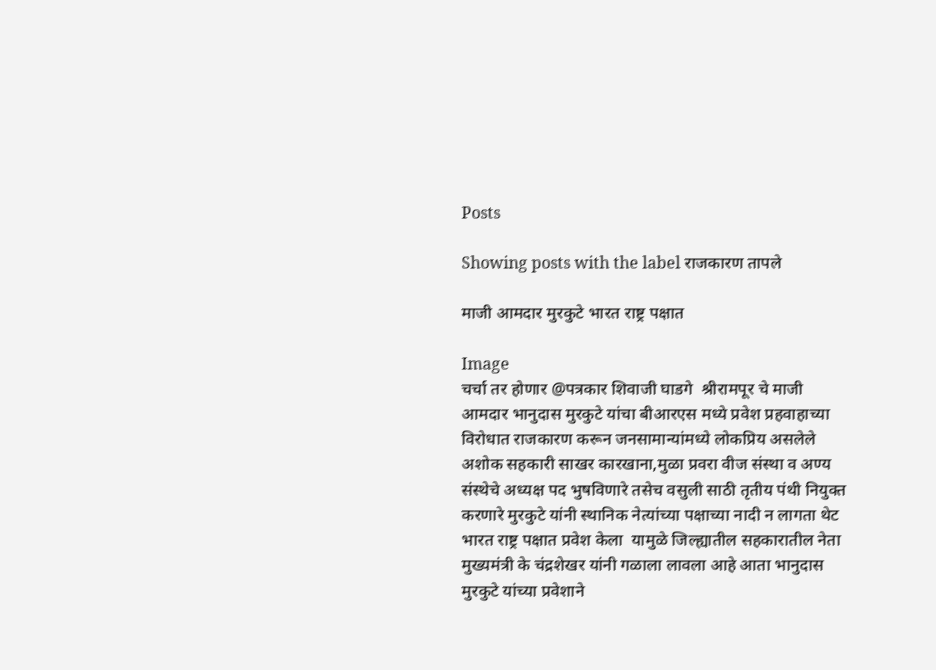Posts

Showing posts with the label राजकारण तापले

माजी आमदार मुरकुटे भारत राष्ट्र पक्षात

Image
चर्चा तर होणार @पत्रकार शिवाजी घाडगे  श्रीरामपूर चे माजी आमदार भानुदास मुरकुटे यांचा बीआरएस मध्ये प्रवेश प्रहवाहाच्या विरोधात राजकारण करून जनसामान्यांमध्ये लोकप्रिय असलेले अशोक सहकारी साखर कारखाना,मुळा प्रवरा वीज संस्था व अण्य संस्थेचे अध्यक्ष पद भुषविणारे तसेच वसुली साठी तृतीय पंथी नियुक्त करणारे मुरकुटे यांनी स्थानिक नेत्यांच्या पक्षाच्या नादी न लागता थेट भारत राष्ट्र पक्षात प्रवेश केला  यामुळे जिल्ह्यातील सहकारातील नेता मुख्यमंत्री के चंद्रशेखर यांनी गळाला लावला आहे आता भानुदास मुरकुटे यांच्या प्रवेशाने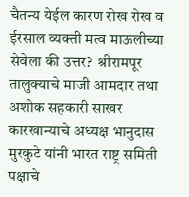चैतन्य येईल कारण रोख रोख व ईरसाल व्यक्ती मत्व माऊलीच्या सेवेला की उत्तर?  श्रीरामपूर तालुक्याचे माजी आमदार तथा अशोक सहकारी साखर कारखान्याचे अध्यक्ष भानुदास मुरकुटे यांनी भारत राष्ट्र समिती पक्षाचे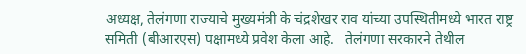अध्यक्ष, तेलंगणा राज्याचे मुख्यमंत्री के चंद्रशेखर राव यांच्या उपस्थितीमध्ये भारत राष्ट्र समिती (बीआरएस) पक्षामध्ये प्रवेश केला आहे.   तेलंगणा सरकारने तेथील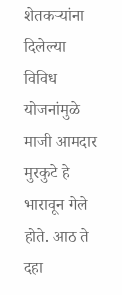शेतकऱ्यांना दिलेल्या विविध योजनांमुळे माजी आमदार मुरकुटे हे भारावून गेले होते. आठ ते दहा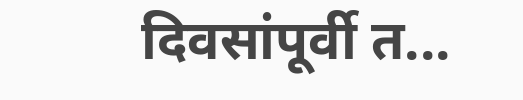दिवसांपूर्वी त...